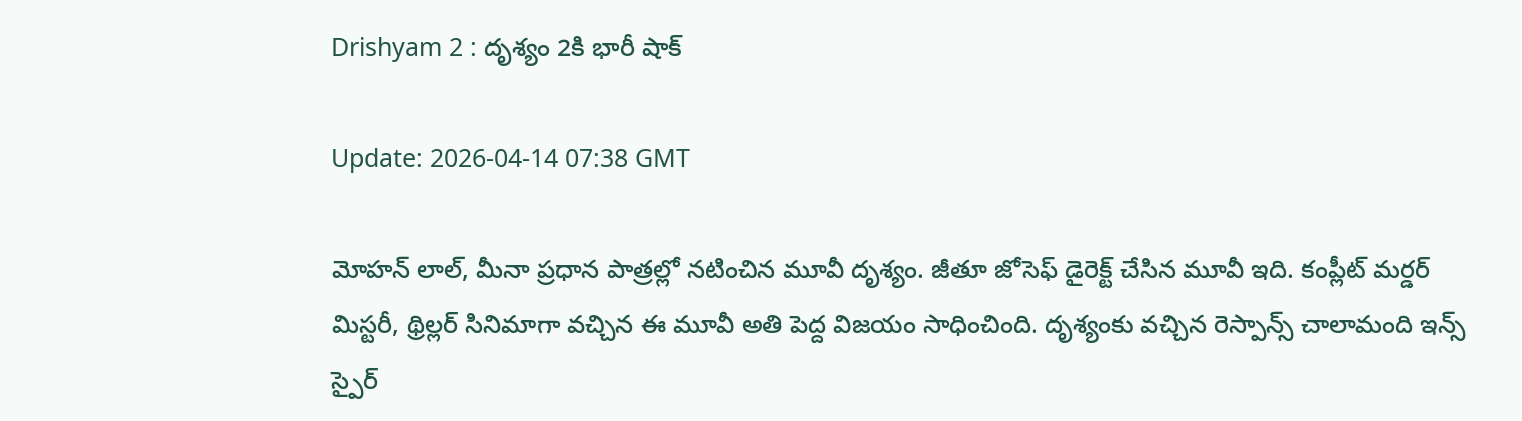Drishyam 2 : దృశ్యం 2కి భారీ షాక్

Update: 2026-04-14 07:38 GMT

మోహన్ లాల్, మీనా ప్రధాన పాత్రల్లో నటించిన మూవీ దృశ్యం. జీతూ జోసెఫ్ డైరెక్ట్ చేసిన మూవీ ఇది. కంప్లీట్ మర్డర్ మిస్టరీ, థ్రిల్లర్ సినిమాగా వచ్చిన ఈ మూవీ అతి పెద్ద విజయం సాధించింది. దృశ్యంకు వచ్చిన రెస్పాన్స్ చాలామంది ఇన్స్ స్పైర్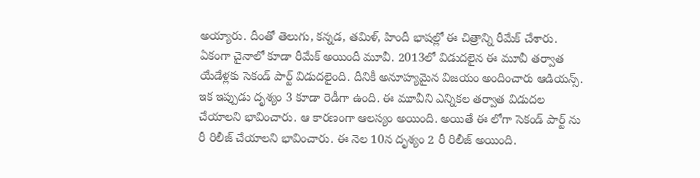అయ్యారు. దీంతో తెలుగు, కన్నడ, తమిళ్, హిందీ భాషల్లో ఈ చిత్రాన్ని రీమేక్ చేశారు. ఏకంగా చైనాలో కూడా రీమేక్ అయిందీ మూవీ. 2013లో విడుదలైన ఈ మూవీ తర్వాత యేడేళ్లకు సెకండ్ పార్ట్ విడుదలైంది. దీనికీ అనూహ్యమైన విజయం అందించారు ఆడియన్స్. ఇక ఇప్పుడు దృశ్యం 3 కూడా రెడీగా ఉంది. ఈ మూవీని ఎన్నికల తర్వాత విడుదల చేయాలని భావించారు. ఆ కారణంగా ఆలస్యం అయింది. అయితే ఈ లోగా సెకండ్ పార్ట్ ను రీ రిలీజ్ చేయాలని భావించారు. ఈ నెల 10న దృశ్యం 2 రీ రిలీజ్ అయింది.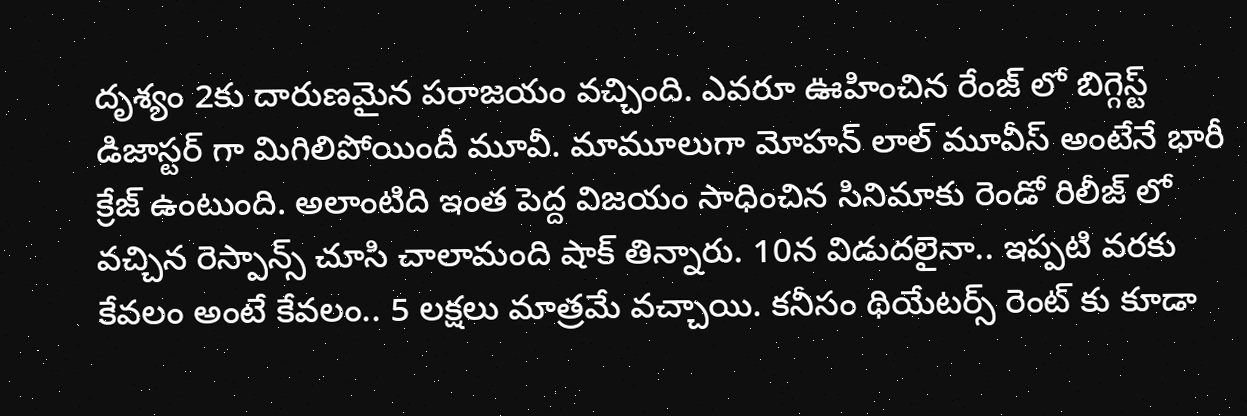దృశ్యం 2కు దారుణమైన పరాజయం వచ్చింది. ఎవరూ ఊహించిన రేంజ్ లో బిగ్గెస్ట్ డిజాస్టర్ గా మిగిలిపోయిందీ మూవీ. మామూలుగా మోహన్ లాల్ మూవీస్ అంటేనే భారీ క్రేజ్ ఉంటుంది. అలాంటిది ఇంత పెద్ద విజయం సాధించిన సినిమాకు రెండో రిలీజ్ లో వచ్చిన రెస్పాన్స్ చూసి చాలామంది షాక్ తిన్నారు. 10న విడుదలైనా.. ఇప్పటి వరకు కేవలం అంటే కేవలం.. 5 లక్షలు మాత్రమే వచ్చాయి. కనీసం థియేటర్స్ రెంట్ కు కూడా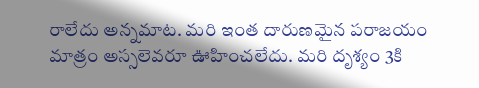రాలేదు అన్నమాట. మరి ఇంత దారుణమైన పరాజయం మాత్రం అస్సలెవరూ ఊహించలేదు. మరి దృశ్యం 3కి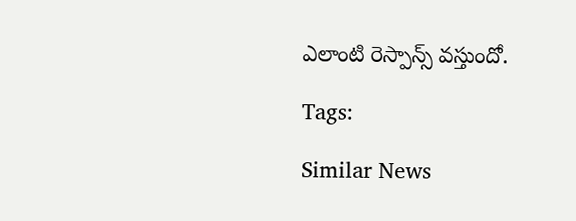ఎలాంటి రెస్పాన్స్ వస్తుందో.

Tags:

Similar News